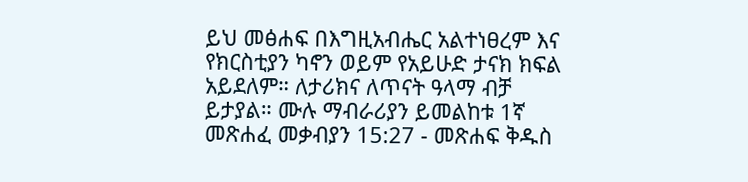ይህ መፅሐፍ በእግዚአብሔር አልተነፀረም እና የክርስቲያን ካኖን ወይም የአይሁድ ታናክ ክፍል አይደለም። ለታሪክና ለጥናት ዓላማ ብቻ ይታያል። ሙሉ ማብራሪያን ይመልከቱ 1ኛ መጽሐፈ መቃብያን 15:27 - መጽሐፍ ቅዱስ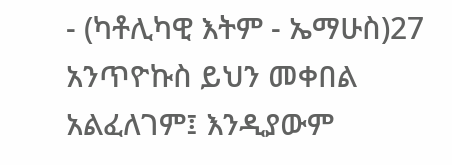- (ካቶሊካዊ እትም - ኤማሁስ)27 አንጥዮኩስ ይህን መቀበል አልፈለገም፤ እንዲያውም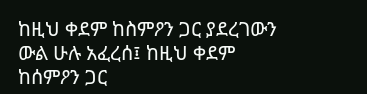ከዚህ ቀደም ከስምዖን ጋር ያደረገውን ውል ሁሉ አፈረሰ፤ ከዚህ ቀደም ከሰምዖን ጋር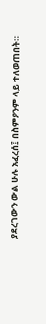ያደረገውን ውል ሁሉ አፈረሰ፤ በስምዖንም ላይ ተለወጠበት።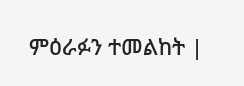ምዕራፉን ተመልከት |